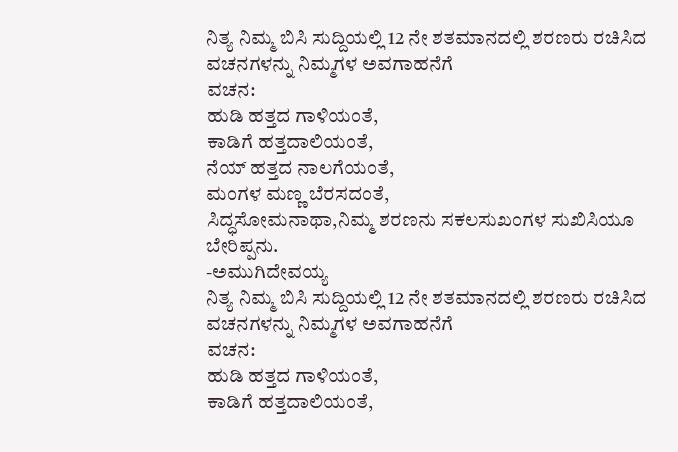ನಿತ್ಯ ನಿಮ್ಮ ಬಿಸಿ ಸುದ್ದಿಯಲ್ಲಿ 12 ನೇ ಶತಮಾನದಲ್ಲಿ ಶರಣರು ರಚಿಸಿದ ವಚನಗಳನ್ನು ನಿಮ್ಮಗಳ ಅವಗಾಹನೆಗೆ
ವಚನ:
ಹುಡಿ ಹತ್ತದ ಗಾಳಿಯಂತೆ,
ಕಾಡಿಗೆ ಹತ್ತದಾಲಿಯಂತೆ,
ನೆಯ್ ಹತ್ತದ ನಾಲಗೆಯಂತೆ,
ಮಂಗಳ ಮಣ್ಣ ಬೆರಸದಂತೆ,
ಸಿದ್ಧಸೋಮನಾಥಾ,ನಿಮ್ಮ ಶರಣನು ಸಕಲಸುಖಂಗಳ ಸುಖಿಸಿಯೂ ಬೇರಿಪ್ಪನು.
-ಅಮುಗಿದೇವಯ್ಯ
ನಿತ್ಯ ನಿಮ್ಮ ಬಿಸಿ ಸುದ್ದಿಯಲ್ಲಿ 12 ನೇ ಶತಮಾನದಲ್ಲಿ ಶರಣರು ರಚಿಸಿದ ವಚನಗಳನ್ನು ನಿಮ್ಮಗಳ ಅವಗಾಹನೆಗೆ
ವಚನ:
ಹುಡಿ ಹತ್ತದ ಗಾಳಿಯಂತೆ,
ಕಾಡಿಗೆ ಹತ್ತದಾಲಿಯಂತೆ,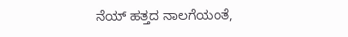ನೆಯ್ ಹತ್ತದ ನಾಲಗೆಯಂತೆ,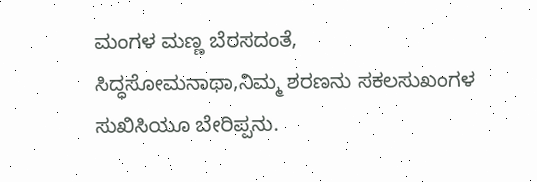ಮಂಗಳ ಮಣ್ಣ ಬೆರಸದಂತೆ,
ಸಿದ್ಧಸೋಮನಾಥಾ,ನಿಮ್ಮ ಶರಣನು ಸಕಲಸುಖಂಗಳ ಸುಖಿಸಿಯೂ ಬೇರಿಪ್ಪನು.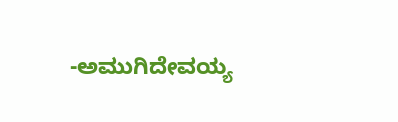-ಅಮುಗಿದೇವಯ್ಯ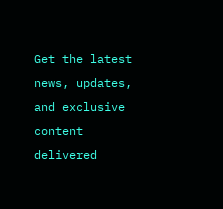Get the latest news, updates, and exclusive content delivered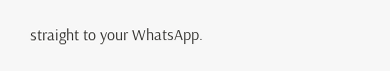straight to your WhatsApp.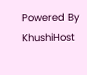Powered By KhushiHost